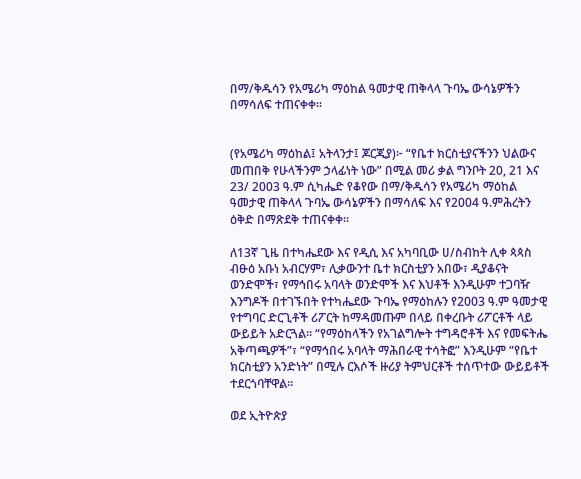በማ/ቅዱሳን የአሜሪካ ማዕከል ዓመታዊ ጠቅላላ ጉባኤ ውሳኔዎችን በማሳለፍ ተጠናቀቀ።


(የአሜሪካ ማዕከል፤ አትላንታ፤ ጆርጂያ)፦ “የቤተ ክርስቲያናችንን ህልውና መጠበቅ የሁላችንም ኃላፊነት ነው” በሚል መሪ ቃል ግንቦት 20, 21 እና 23/ 2003 ዓ.ም ሲካሔድ የቆየው በማ/ቅዱሳን የአሜሪካ ማዕከል ዓመታዊ ጠቅላላ ጉባኤ ውሳኔዎችን በማሳለፍ እና የ2004 ዓ.ምሕረትን ዕቅድ በማጽደቅ ተጠናቀቀ።

ለ13ኛ ጊዜ በተካሔደው እና የዲሲ እና አካባቢው ሀ/ስብከት ሊቀ ጳጳስ ብፁዕ አቡነ አብርሃም፣ ሊቃውንተ ቤተ ክርስቲያን አበው፣ ዲያቆናት ወንድሞች፣ የማኅበሩ አባላት ወንድሞች እና እህቶች እንዲሁም ተጋባዥ እንግዶች በተገኙበት የተካሔደው ጉባኤ የማዕከሉን የ2003 ዓ.ም ዓመታዊ የተግባር ድርጊቶች ሪፖርት ከማዳመጡም በላይ በቀረቡት ሪፖርቶች ላይ ውይይት አድርጓል። “የማዕከላችን የአገልግሎት ተግዳሮቶች እና የመፍትሔ አቅጣጫዎች”፣ “የማኅበሩ አባላት ማሕበራዊ ተሳትፎ” እንዲሁም “የቤተ ክርስቲያን አንድነት” በሚሉ ርእሶች ዙሪያ ትምህርቶች ተሰጥተው ውይይቶች ተደርጎባቸዋል።

ወደ ኢትዮጵያ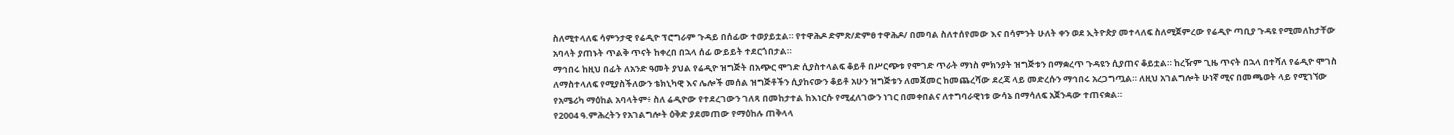ስለሚተላለፍ ሳምንታዊ የሬዲዮ ፕሮግራም ጉዳይ በሰፊው ተወያይቷል። የተዋሕዶ ድምጽ/ድምፀ ተዋሕዶ/ በመባል ስለተሰየመው እና በሳምንት ሁለት ቀን ወደ ኢትዮጵያ መተላለፍ ስለሚጀምረው የሬዲዮ ጣቢያ ጉዳዩ የሚመለከታቸው አባላት ያጠኑት ጥልቅ ጥናት ከቀረበ በኋላ ሰፊ ውይይት ተደርጎበታል።
ማኅበሩ ከዚህ በፊት ለአንድ ዓመት ያህል የሬዲዮ ዝግጅት በአጭር ሞገድ ሲያስተላልፍ ቆይቶ በሥርጭቱ የሞገድ ጥራት ማነስ ምክንያት ዝግጅቱን በማቋረጥ ጉዳዩን ሲያጠና ቆይቷል። ከረዥም ጊዜ ጥናት በኋላ በተሻለ የሬዲዮ ሞገስ ለማስተላለፍ የሚያስችለውን ቴክኒካዊ እና ሌሎች መሰል ዝግጅቶችን ሲያከናውን ቆይቶ አሁን ዝግጅቱን ለመጀመር ከመጨረሻው ደረጃ ላይ መድረሱን ማኅበሩ አረጋግጧል። ለዚህ አገልግሎት ሁነኛ ሚና በመጫወት ላይ የሚገኘው የአሜሪካ ማዕከል አባላትም፥ ስለ ሬዲዮው የተደረገውን ገለጻ በመከታተል ከእነርሱ የሚፈለገውን ነገር በመቀበልና ለተግባራዊነቱ ውሳኔ በማሳለፍ አጀንዳው ተጠናቋል።
የ2004 ዓ.ምሕረትን የአገልግሎት ዕቅድ ያደመጠው የማዕከሉ ጠቅላላ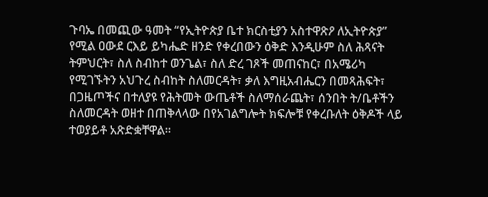ጉባኤ በመጪው ዓመት “የኢትዮጵያ ቤተ ክርስቲያን አስተዋጽዖ ለኢትዮጵያ” የሚል ዐውደ ርእይ ይካሔድ ዘንድ የቀረበውን ዕቅድ እንዲሁም ስለ ሕጻናት ትምህርት፣ ስለ ስብከተ ወንጌል፣ ስለ ድረ ገጾች መጠናከር፣ በአሜሪካ የሚገኙትን አህጉረ ስብከት ስለመርዳት፣ ቃለ እግዚአብሔርን በመጻሕፍት፣ በጋዜጦችና በተለያዩ የሕትመት ውጤቶች ስለማሰራጨት፣ ሰንበት ት/ቤቶችን ስለመርዳት ወዘተ በጠቅላላው በየአገልግሎት ክፍሎቹ የቀረቡለት ዕቅዶች ላይ ተወያይቶ አጽድቋቸዋል።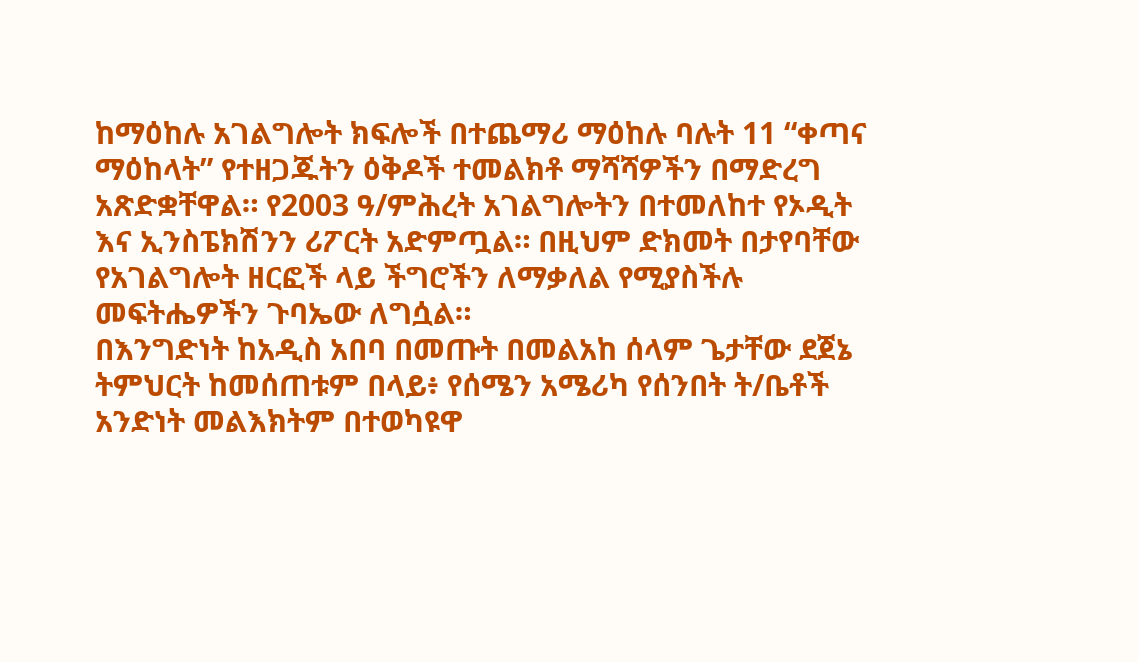ከማዕከሉ አገልግሎት ክፍሎች በተጨማሪ ማዕከሉ ባሉት 11 “ቀጣና ማዕከላት” የተዘጋጁትን ዕቅዶች ተመልክቶ ማሻሻዎችን በማድረግ አጽድቋቸዋል። የ2003 ዓ/ምሕረት አገልግሎትን በተመለከተ የኦዲት እና ኢንስፔክሽንን ሪፖርት አድምጧል። በዚህም ድክመት በታየባቸው የአገልግሎት ዘርፎች ላይ ችግሮችን ለማቃለል የሚያስችሉ መፍትሔዎችን ጉባኤው ለግሷል።
በእንግድነት ከአዲስ አበባ በመጡት በመልአከ ሰላም ጌታቸው ደጀኔ ትምህርት ከመሰጠቱም በላይ፥ የሰሜን አሜሪካ የሰንበት ት/ቤቶች አንድነት መልእክትም በተወካዩዋ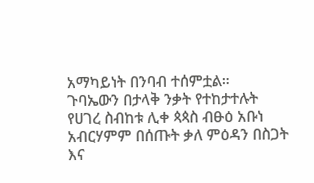አማካይነት በንባብ ተሰምቷል።
ጉባኤውን በታላቅ ንቃት የተከታተሉት የሀገረ ስብከቱ ሊቀ ጳጳስ ብፁዕ አቡነ አብርሃምም በሰጡት ቃለ ምዕዳን በስጋት እና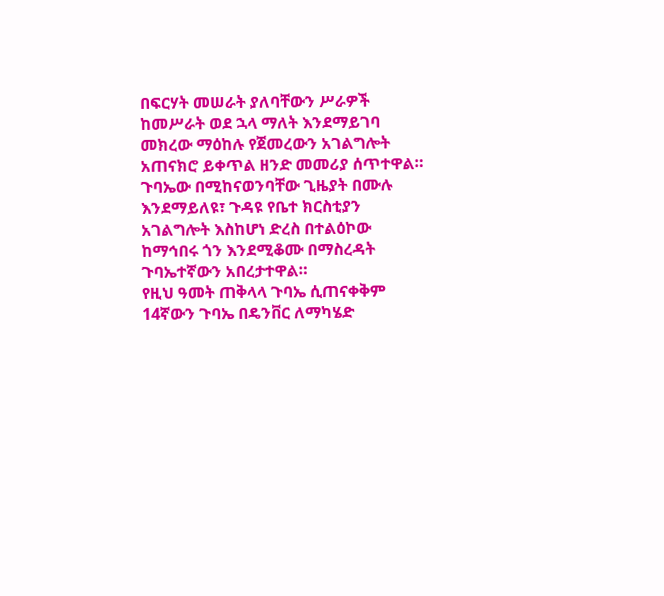በፍርሃት መሠራት ያለባቸውን ሥራዎች ከመሥራት ወደ ኋላ ማለት እንደማይገባ መክረው ማዕከሉ የጀመረውን አገልግሎት አጠናክሮ ይቀጥል ዘንድ መመሪያ ሰጥተዋል። ጉባኤው በሚከናወንባቸው ጊዜያት በሙሉ እንደማይለዩ፣ ጉዳዩ የቤተ ክርስቲያን አገልግሎት እስከሆነ ድረስ በተልዕኮው ከማኅበሩ ጎን እንደሚቆሙ በማስረዳት ጉባኤተኛውን አበረታተዋል።
የዚህ ዓመት ጠቅላላ ጉባኤ ሲጠናቀቅም 14ኛውን ጉባኤ በዴንቨር ለማካሄድ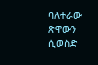ባለተራው ጽዋውን ሲወስድ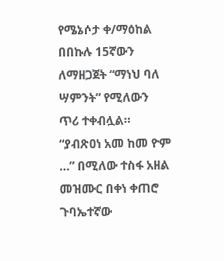የሜኔሶታ ቀ/ማዕከል በበኩሉ 15ኛውን ለማዘጋጀት “ማነህ ባለ ሣምንት” የሚለውን ጥሪ ተቀብሏል። “ያብጽዐነ አመ ከመ ዮም …” በሚለው ተስፋ አዘል መዝሙር በቀነ ቀጠሮ ጉባኤተኛው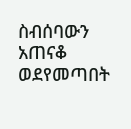ስብሰባውን አጠናቆ ወደየመጣበት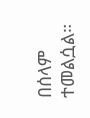በሰላም ተመልሷል።